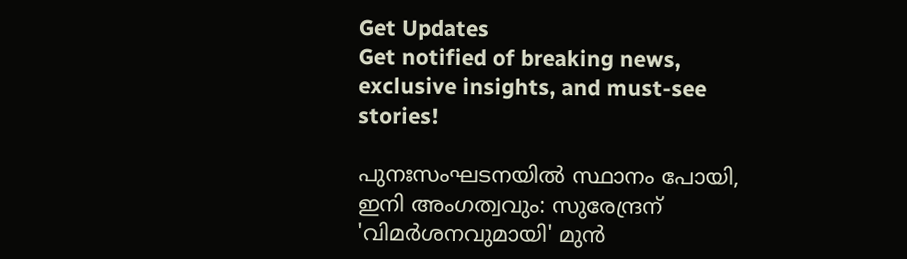Get Updates
Get notified of breaking news, exclusive insights, and must-see stories!

പുനഃസംഘടനയില്‍ സ്ഥാനം പോയി, ഇനി അംഗത്വവും: സുരേന്ദ്രന് 'വിമർശനവുമായി' മുന്‍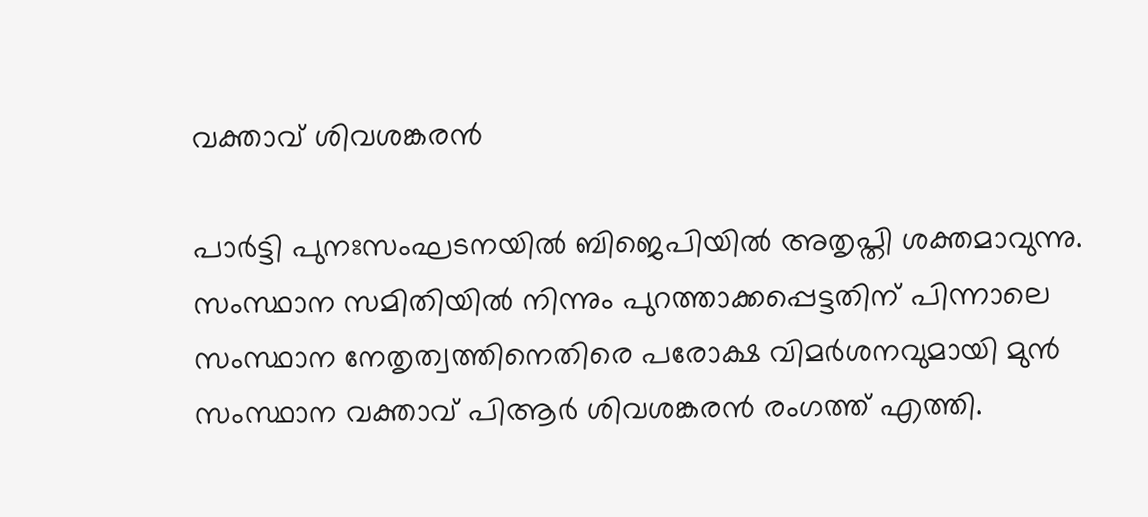വക്താവ് ശിവശങ്കരന്‍

പാർട്ടി പുനഃസംഘടനയില്‍ ബിജെപിയില്‍ അതൃപ്തി ശക്തമാവുന്നു. സംസ്ഥാന സമിതിയില്‍ നിന്നും പുറത്താക്കപ്പെട്ടതിന് പിന്നാലെ സംസ്ഥാന നേതൃത്വത്തിനെതിരെ പരോക്ഷ വിമർശനവുമായി മുന്‍ സംസ്ഥാന വക്താവ് പിആർ ശിവശങ്കരന്‍ രംഗത്ത് എത്തി.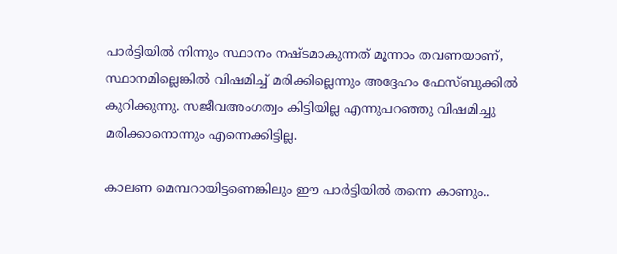പാർട്ടിയില്‍ നിന്നും സ്ഥാനം നഷ്ടമാകുന്നത് മൂന്നാം തവണയാണ്, സ്ഥാനമില്ലെങ്കില്‍ വിഷമിച്ച് മരിക്കില്ലെന്നും അദ്ദേഹം ഫേസ്ബുക്കില്‍ കുറിക്കുന്നു. സജീവഅംഗത്വം കിട്ടിയില്ല എന്നുപറഞ്ഞു വിഷമിച്ചു മരിക്കാനൊന്നും എന്നെക്കിട്ടില്ല.

കാലണ മെമ്പറായിട്ടണെങ്കിലും ഈ പാർട്ടിയിൽ തന്നെ കാണും..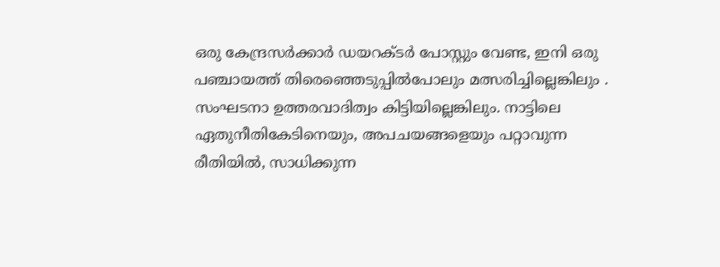ഒരു കേന്ദ്രസർക്കാർ ഡയറക്ടർ പോസ്റ്റും വേണ്ട, ഇനി ഒരു പഞ്ചായത്ത് തിരെഞ്ഞെടുപ്പിൽപോലും മത്സരിച്ചില്ലെങ്കിലും . സംഘടനാ ഉത്തരവാദിത്വം കിട്ടിയില്ലെങ്കിലും. നാട്ടിലെ ഏതുനീതികേടിനെയും, അപചയങ്ങളെയും പറ്റാവുന്ന രീതിയിൽ, സാധിക്കുന്ന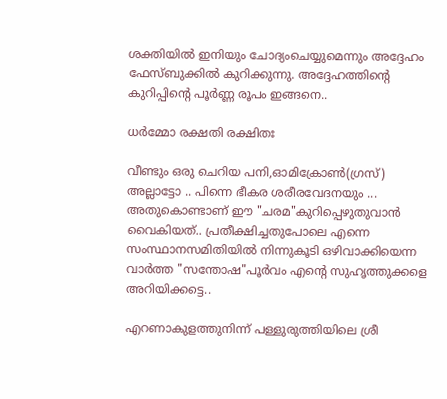ശക്തിയിൽ ഇനിയും ചോദ്യംചെയ്യുമെന്നും അദ്ദേഹം ഫേസ്ബുക്കില്‍ കുറിക്കുന്നു. അദ്ദേഹത്തിന്റെ കുറിപ്പിന്റെ പൂർണ്ണ രൂപം ഇങ്ങനെ..

ധര്‍മ്മോ രക്ഷതി രക്ഷിതഃ

വീണ്ടും ഒരു ചെറിയ പനി,ഓമിക്രോൺ(ഗ്രസ്) അല്ലാട്ടോ .. പിന്നെ ഭീകര ശരീരവേദനയും ... അതുകൊണ്ടാണ് ഈ "ചരമ"കുറിപ്പെഴുതുവാൻ വൈകിയത്.. പ്രതീക്ഷിച്ചതുപോലെ എന്നെ സംസ്ഥാനസമിതിയിൽ നിന്നുകൂടി ഒഴിവാക്കിയെന്ന വാർത്ത "സന്തോഷ"പൂർവം എന്റെ സുഹൃത്തുക്കളെ അറിയിക്കട്ടെ..

എറണാകുളത്തുനിന്ന് പള്ളുരുത്തിയിലെ ശ്രീ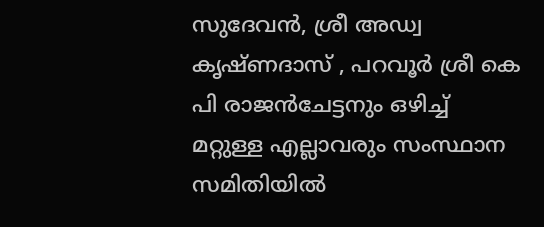സുദേവൻ, ശ്രീ അഡ്വ കൃഷ്ണദാസ് , പറവൂർ ശ്രീ കെ പി രാജൻചേട്ടനും ഒഴിച്ച് മറ്റുള്ള എല്ലാവരും സംസ്ഥാന സമിതിയിൽ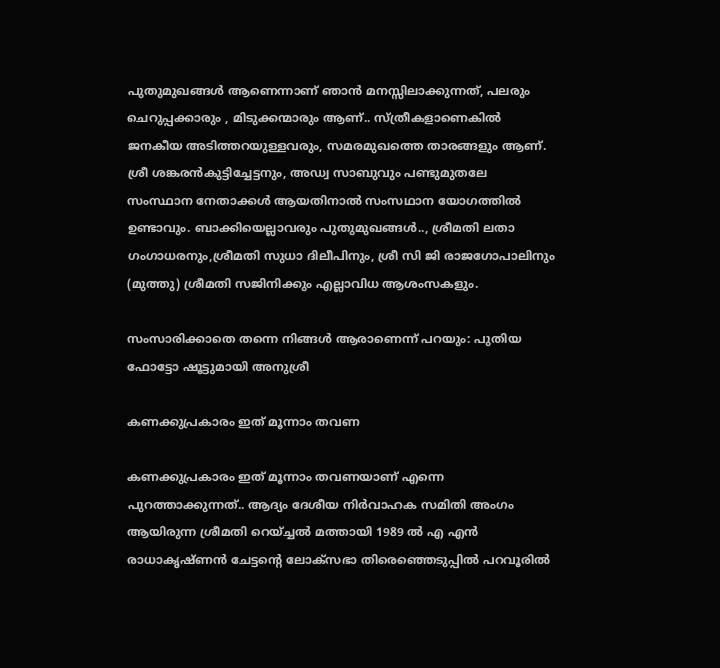പുതുമുഖങ്ങൾ ആണെന്നാണ് ഞാൻ മനസ്സിലാക്കുന്നത്, പലരും ചെറുപ്പക്കാരും , മിടുക്കന്മാരും ആണ്.. സ്ത്രീകളാണെകിൽ ജനകീയ അടിത്തറയുള്ളവരും, സമരമുഖത്തെ താരങ്ങളും ആണ്. ശ്രീ ശങ്കരൻകുട്ടിച്ചേട്ടനും, അഡ്വ സാബുവും പണ്ടുമുതലേ സംസ്ഥാന നേതാക്കൾ ആയതിനാൽ സംസഥാന യോഗത്തിൽ ഉണ്ടാവും. ബാക്കിയെല്ലാവരും പുതുമുഖങ്ങൾ.., ശ്രീമതി ലതാ ഗംഗാധരനും,ശ്രീമതി സുധാ ദിലീപിനും, ശ്രീ സി ജി രാജഗോപാലിനും (മുത്തു) ശ്രീമതി സജിനിക്കും എല്ലാവിധ ആശംസകളും.

സംസാരിക്കാതെ തന്നെ നിങ്ങള്‍ ആരാണെന്ന് പറയും: പുതിയ ഫോട്ടോ ഷൂട്ടുമായി അനുശ്രീ

കണക്കുപ്രകാരം ഇത് മൂന്നാം തവണ

കണക്കുപ്രകാരം ഇത് മൂന്നാം തവണയാണ് എന്നെ പുറത്താക്കുന്നത്.. ആദ്യം ദേശീയ നിർവാഹക സമിതി അംഗം ആയിരുന്ന ശ്രീമതി റെയ്‌ച്ചൽ മത്തായി 1989 ൽ എ എൻ രാധാകൃഷ്ണൻ ചേട്ടന്റെ ലോക്സഭാ തിരെഞ്ഞെടുപ്പിൽ പറവൂരിൽ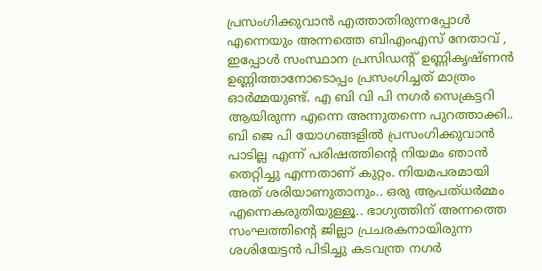പ്രസംഗിക്കുവാൻ എത്താതിരുന്നപ്പോൾ എന്നെയും അന്നത്തെ ബിഎംഎസ്‍ നേതാവ് , ഇപ്പോൾ സംസ്ഥാന പ്രസിഡന്റ് ഉണ്ണികൃഷ്ണൻ ഉണ്ണിത്താനോടൊപ്പം പ്രസംഗിച്ചത് മാത്രം ഓർമ്മയുണ്ട്. എ ബി വി പി നഗർ സെക്രട്ടറി ആയിരുന്ന എന്നെ അന്നുതന്നെ പുറത്താക്കി.. ബി ജെ പി യോഗങ്ങളിൽ പ്രസംഗിക്കുവാൻ പാടില്ല എന്ന് പരിഷത്തിന്റെ നിയമം ഞാൻ തെറ്റിച്ചു എന്നതാണ് കുറ്റം. നിയമപരമായി അത് ശരിയാണുതാനും.. ഒരു ആപത്‌ധർമ്മം എന്നെകരുതിയുള്ളൂ.. ഭാഗ്യത്തിന് അന്നത്തെ സംഘത്തിന്റെ ജില്ലാ പ്രചരകനായിരുന്ന ശശിയേട്ടൻ പിടിച്ചു കടവന്ത്ര നഗർ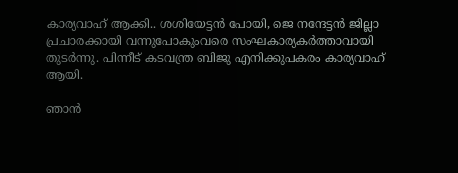കാര്യവാഹ് ആക്കി.. ശശിയേട്ടൻ പോയി, ജെ നന്ദേട്ടൻ ജില്ലാ പ്രചാരക്കായി വന്നുപോകുംവരെ സംഘകാര്യകർത്താവായി തുടർന്നു. പിന്നീട്‌ കടവന്ത്ര ബിജു എനിക്കുപകരം കാര്യവാഹ് ആയി.

ഞാൻ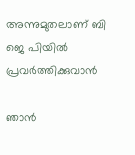അന്നുമുതലാണ് ബി ജെ പിയിൽ പ്രവർത്തിക്കുവാൻ

ഞാൻ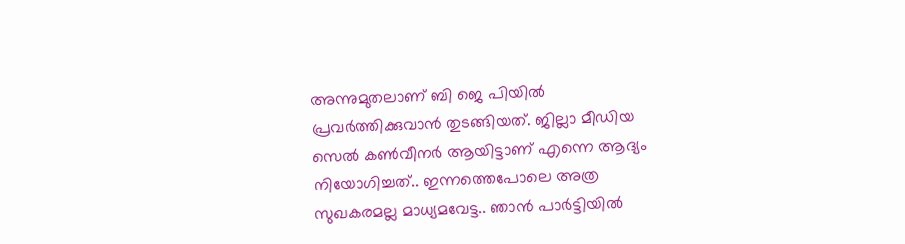അന്നുമുതലാണ് ബി ജെ പിയിൽ പ്രവർത്തിക്കുവാൻ തുടങ്ങിയത്. ജില്ലാ മീഡിയ സെൽ കൺവീനർ ആയിട്ടാണ് എന്നെ ആദ്യം നിയോഗിച്ചത്.. ഇന്നത്തെപോലെ അത്ര സുഖകരമല്ല മാധ്യമവേട്ട.. ഞാൻ പാർട്ടിയിൽ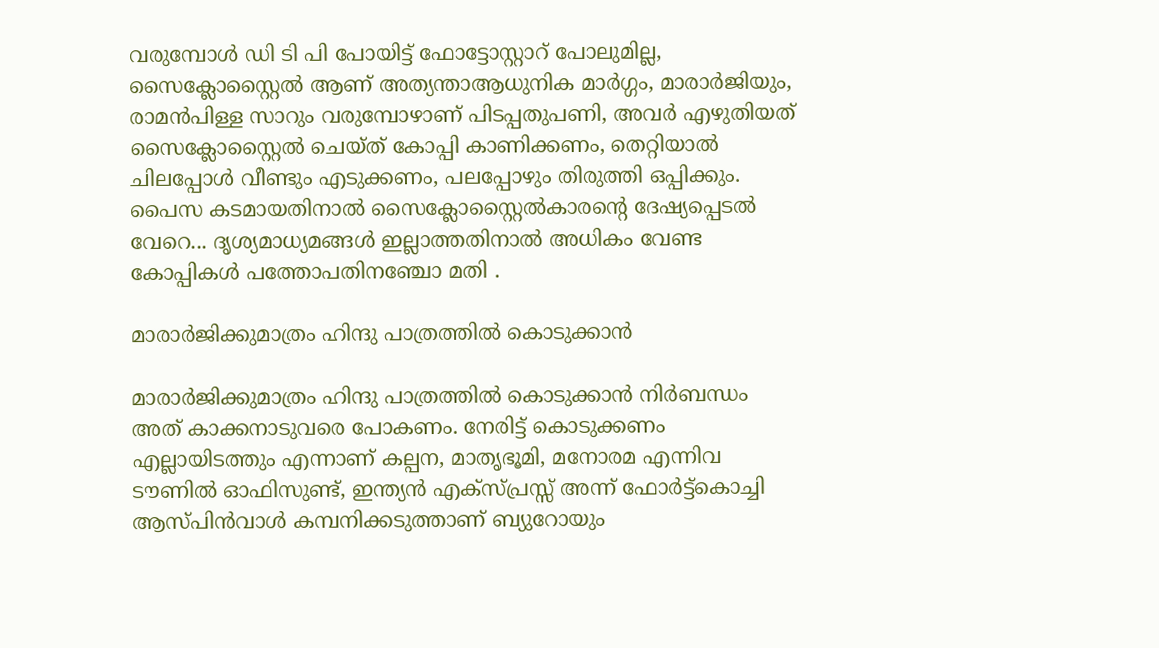വരുമ്പോൾ ഡി ടി പി പോയിട്ട് ഫോട്ടോസ്റ്റാറ് പോലുമില്ല, സൈക്ലോസ്റ്റൈൽ ആണ് അത്യന്താആധുനിക മാർഗ്ഗം, മാരാർജിയും, രാമൻപിള്ള സാറും വരുമ്പോഴാണ് പിടപ്പതുപണി, അവർ എഴുതിയത് സൈക്ലോസ്റ്റൈൽ ചെയ്ത് കോപ്പി കാണിക്കണം, തെറ്റിയാൽ ചിലപ്പോൾ വീണ്ടും എടുക്കണം, പലപ്പോഴും തിരുത്തി ഒപ്പിക്കും. പൈസ കടമായതിനാൽ സൈക്ലോസ്റ്റൈൽകാരന്റെ ദേഷ്യപ്പെടൽ വേറെ... ദൃശ്യമാധ്യമങ്ങൾ ഇല്ലാത്തതിനാൽ അധികം വേണ്ട കോപ്പികൾ പത്തോപതിനഞ്ചോ മതി .

മാരാർജിക്കുമാത്രം ഹിന്ദു പാത്രത്തിൽ കൊടുക്കാൻ

മാരാർജിക്കുമാത്രം ഹിന്ദു പാത്രത്തിൽ കൊടുക്കാൻ നിർബന്ധം അത് കാക്കനാടുവരെ പോകണം. നേരിട്ട് കൊടുക്കണം എല്ലായിടത്തും എന്നാണ് കല്പന, മാതൃഭൂമി, മനോരമ എന്നിവ ടൗണിൽ ഓഫിസുണ്ട്, ഇന്ത്യൻ എക്സ്പ്രസ്സ് അന്ന് ഫോർട്ട്കൊച്ചി ആസ്പിൻവാൾ കമ്പനിക്കടുത്താണ് ബ്യുറോയും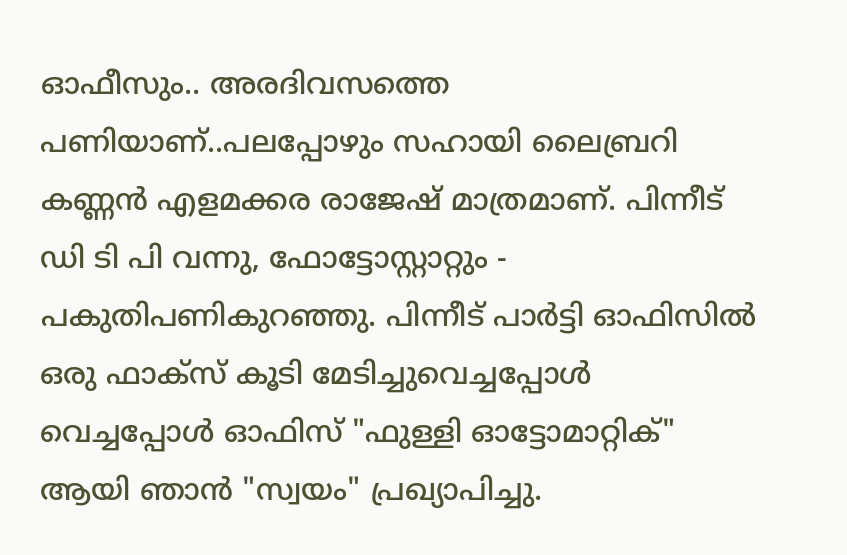ഓഫീസും.. അരദിവസത്തെ പണിയാണ്..പലപ്പോഴും സഹായി ലൈബ്രറി കണ്ണൻ എളമക്കര രാജേഷ് മാത്രമാണ്. പിന്നീട് ഡി ടി പി വന്നു, ഫോട്ടോസ്റ്റാറ്റും - പകുതിപണികുറഞ്ഞു. പിന്നീട്‌ പാർട്ടി ഓഫിസിൽ ഒരു ഫാക്സ് കൂടി മേടിച്ചുവെച്ചപ്പോൾ വെച്ചപ്പോൾ ഓഫിസ് "ഫുള്ളി ഓട്ടോമാറ്റിക്" ആയി ഞാൻ "സ്വയം" പ്രഖ്യാപിച്ചു.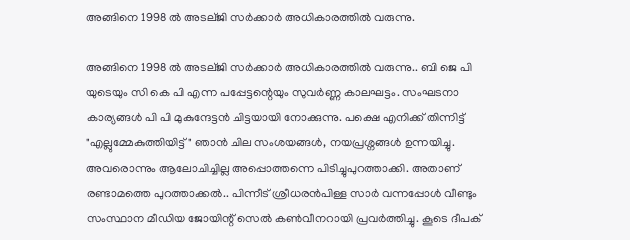അങ്ങിനെ 1998 ൽ അടല്ജി സർക്കാർ അധികാരത്തിൽ വരുന്നു.

അങ്ങിനെ 1998 ൽ അടല്ജി സർക്കാർ അധികാരത്തിൽ വരുന്നു.. ബി ജെ പി യുടെയും സി കെ പി എന്ന പപ്പേട്ടന്റെയും സുവർണ്ണ കാലഘട്ടം. സംഘടനാ കാര്യങ്ങൾ പി പി മുകുന്ദേട്ടൻ ചിട്ടയായി നോക്കുന്നു. പക്ഷെ എനിക്ക് തിന്നിട്ട് "എല്ലുമ്മേകുത്തിയിട്ട്" ഞാൻ ചില സംശയങ്ങൾ, നയപ്രശ്നങ്ങൾ ഉന്നയിച്ചു. അവരൊന്നും ആലോചിച്ചില്ല അപ്പൊത്തന്നെ പിടിച്ചുപുറത്താക്കി. അതാണ് രണ്ടാമത്തെ പുറത്താക്കൽ.. പിന്നീട്‌ ശ്രീധരൻപിള്ള സാർ വന്നപ്പോൾ വീണ്ടും സംസ്ഥാന മീഡിയ ജോയിന്റ് സെൽ കൺവീനറായി പ്രവർത്തിച്ചു. കൂടെ ദീപക്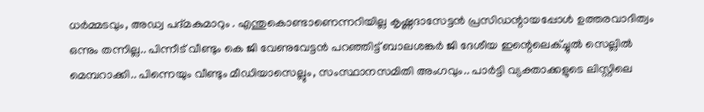ധർമ്മടവും, അഡ്വ പദ്മകുമാറും . എന്തുകൊണ്ടാണെന്നറിയില്ല കൃഷ്ണദാസേട്ടൻ പ്രസിഡന്റായപ്പോൾ ഉത്തരവാദിത്വം ഒന്നും തന്നില്ല.. പിന്നീട്‌ വീണ്ടും കെ ജി വേണുവേട്ടൻ പറഞ്ഞിട്ട് ബാലശങ്കർ ജി ദേശീയ ഇന്റെലെക്ച്ചുൽ സെല്ലിൽ മെമ്പറാക്കി.. പിന്നെയും വീണ്ടും മീഡിയാസെല്ലും, സംസ്ഥാനസമിതി അംഗവും.. പാർട്ടി വ്യക്താക്കളുടെ ലിസ്റ്റിലെ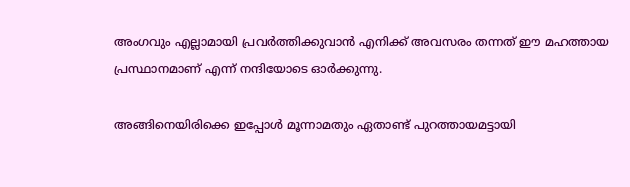അംഗവും എല്ലാമായി പ്രവർത്തിക്കുവാൻ എനിക്ക് അവസരം തന്നത് ഈ മഹത്തായ പ്രസ്ഥാനമാണ് എന്ന് നന്ദിയോടെ ഓർക്കുന്നു.

അങ്ങിനെയിരിക്കെ ഇപ്പോൾ മൂന്നാമതും ഏതാണ്ട് പുറത്തായമട്ടായി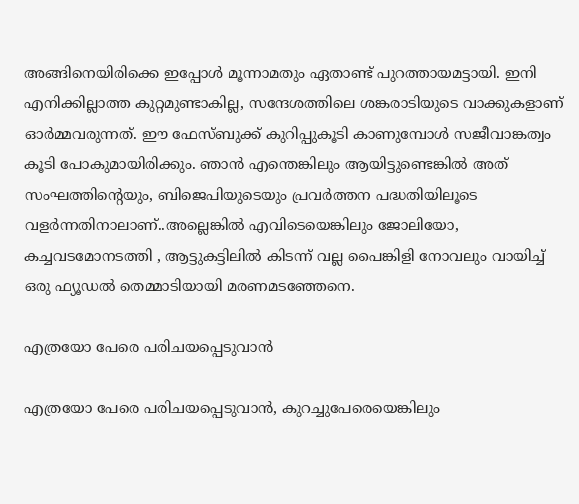അങ്ങിനെയിരിക്കെ ഇപ്പോൾ മൂന്നാമതും ഏതാണ്ട് പുറത്തായമട്ടായി. ഇനി എനിക്കില്ലാത്ത കുറ്റമുണ്ടാകില്ല, സന്ദേശത്തിലെ ശങ്കരാടിയുടെ വാക്കുകളാണ് ഓർമ്മവരുന്നത്. ഈ ഫേസ്ബുക്ക് കുറിപ്പുകൂടി കാണുമ്പോൾ സജീവാങ്കത്വം കൂടി പോകുമായിരിക്കും. ഞാൻ എന്തെങ്കിലും ആയിട്ടുണ്ടെങ്കിൽ അത് സംഘത്തിന്റെയും, ബിജെപിയുടെയും പ്രവർത്തന പദ്ധതിയിലൂടെ വളർന്നതിനാലാണ്..അല്ലെങ്കിൽ എവിടെയെങ്കിലും ജോലിയോ, കച്ചവടമോനടത്തി , ആട്ടുകട്ടിലിൽ കിടന്ന് വല്ല പൈങ്കിളി നോവലും വായിച്ച് ഒരു ഫ്യൂഡൽ തെമ്മാടിയായി മരണമടഞ്ഞേനെ.

എത്രയോ പേരെ പരിചയപ്പെടുവാൻ

എത്രയോ പേരെ പരിചയപ്പെടുവാൻ, കുറച്ചുപേരെയെങ്കിലും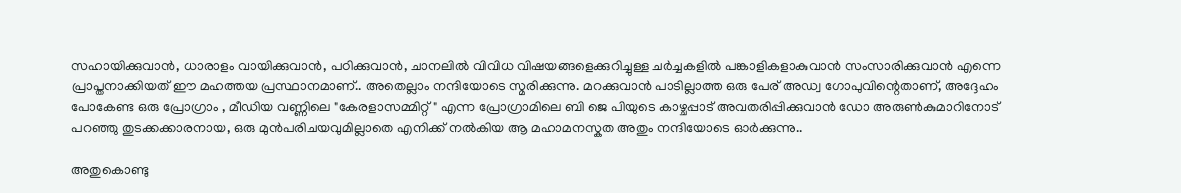സഹായിക്കുവാൻ, ധാരാളം വായിക്കുവാൻ, പഠിക്കുവാൻ, ചാനലിൽ വിവിധ വിഷയങ്ങളെക്കുറിച്ചുള്ള ചർച്ചകളിൽ പങ്കാളികളാകുവാൻ സംസാരിക്കുവാൻ എന്നെ പ്രാപ്തനാക്കിയത് ഈ മഹത്തയ പ്രസ്ഥാനമാണ്.. അതെല്ലാം നന്ദിയോടെ സ്മരിക്കുന്നു. മറക്കുവാൻ പാടില്ലാത്ത ഒരു പേര് അഡ്വ ഗോപുവിന്റെതാണ്, അദ്ദേഹം പോകേണ്ട ഒരു പ്രോഗ്രാം , മീഡിയ വണ്ണിലെ "കേരളാസമ്മിറ്റ്" എന്ന പ്രോഗ്രാമിലെ ബി ജെ പിയുടെ കാഴ്ചപ്പാട് അവതരിപ്പിക്കുവാൻ ഡോ അരുൺകുമാറിനോട് പറഞ്ഞു തുടക്കക്കാരനായ, ഒരു മുൻപരിചയവുമില്ലാതെ എനിക്ക് നൽകിയ ആ മഹാമനസ്കത അതും നന്ദിയോടെ ഓർക്കുന്നു..

അതുകൊണ്ടു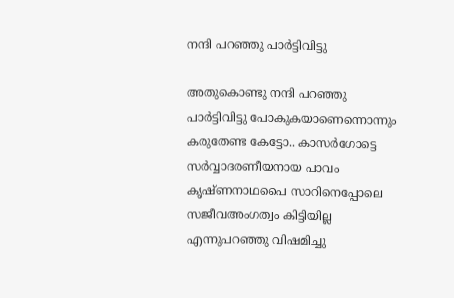നന്ദി പറഞ്ഞു പാർട്ടിവിട്ടു

അതുകൊണ്ടു നന്ദി പറഞ്ഞു പാർട്ടിവിട്ടു പോകുകയാണെന്നൊന്നും കരുതേണ്ട കേട്ടോ.. കാസർഗോട്ടെ സർവ്വാദരണീയനായ പാവം കൃഷ്ണനാഥപൈ സാറിനെപ്പോലെ സജീവഅംഗത്വം കിട്ടിയില്ല എന്നുപറഞ്ഞു വിഷമിച്ചു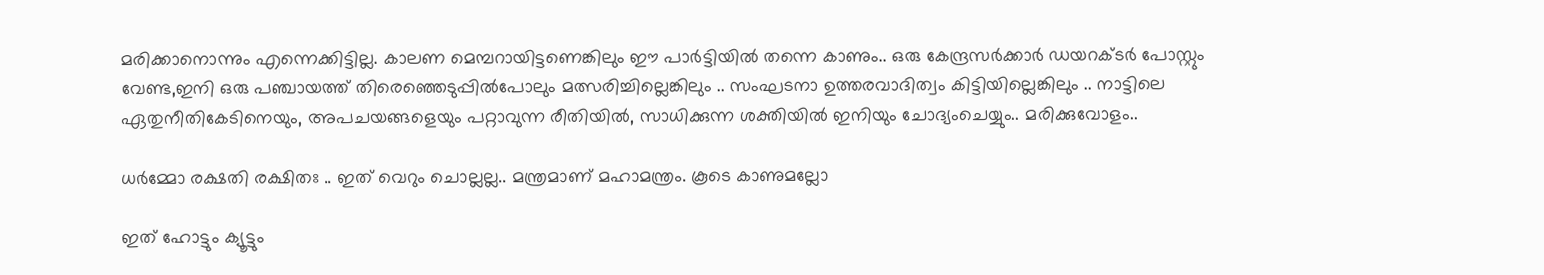മരിക്കാനൊന്നും എന്നെക്കിട്ടില്ല. കാലണ മെമ്പറായിട്ടണെങ്കിലും ഈ പാർട്ടിയിൽ തന്നെ കാണും.. ഒരു കേന്ദ്രസർക്കാർ ഡയറക്ടർ പോസ്റ്റും വേണ്ട,ഇനി ഒരു പഞ്ചായത്ത് തിരെഞ്ഞെടുപ്പിൽപോലും മത്സരിച്ചില്ലെങ്കിലും .. സംഘടനാ ഉത്തരവാദിത്വം കിട്ടിയില്ലെങ്കിലും .. നാട്ടിലെ ഏതുനീതികേടിനെയും, അപചയങ്ങളെയും പറ്റാവുന്ന രീതിയിൽ, സാധിക്കുന്ന ശക്തിയിൽ ഇനിയും ചോദ്യംചെയ്യും.. മരിക്കുവോളം..

ധര്‍മ്മോ രക്ഷതി രക്ഷിതഃ .. ഇത് വെറും ചൊല്ലല്ല.. മന്ത്രമാണ് മഹാമന്ത്രം. കൂടെ കാണുമല്ലോ

ഇത് ഹോട്ടും ക്യൂട്ടും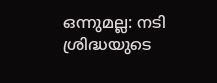ഒന്നുമല്ല: നടി ശ്രിദ്ധയുടെ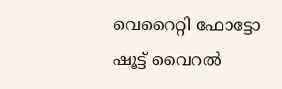വെറൈറ്റി ഫോട്ടോ ഷൂട്ട് വൈറല്‍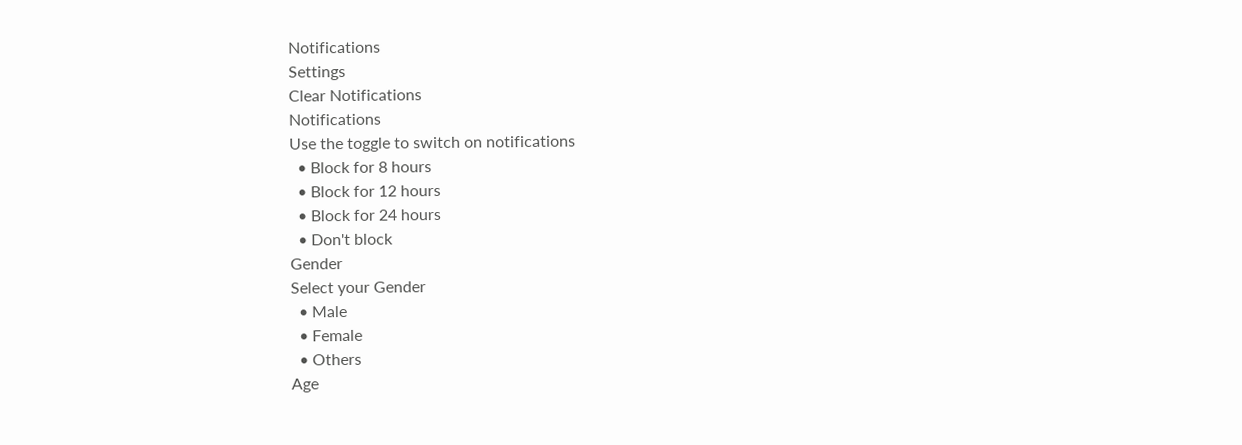Notifications
Settings
Clear Notifications
Notifications
Use the toggle to switch on notifications
  • Block for 8 hours
  • Block for 12 hours
  • Block for 24 hours
  • Don't block
Gender
Select your Gender
  • Male
  • Female
  • Others
Age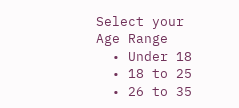Select your Age Range
  • Under 18
  • 18 to 25
  • 26 to 35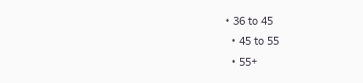• 36 to 45
  • 45 to 55
  • 55+